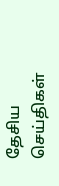தேசிய செய்திகள்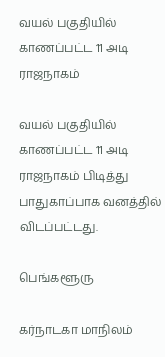வயல் பகுதியில் காணப்பட்ட 11 அடி ராஜநாகம்

வயல் பகுதியில் காணப்பட்ட 11 அடி ராஜநாகம் பிடித்து பாதுகாப்பாக வனத்தில் விடப்பட்டது.

பெங்களூரு

கர்நாடகா மாநிலம்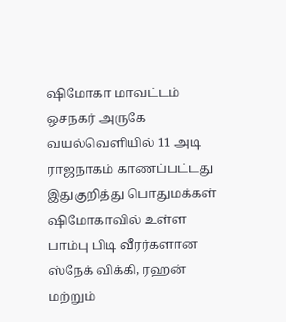ஷிமோகா மாவட்டம் ஒசநகர் அருகே வயல்வெளியில் 11 அடி ராஜநாகம் காணப்பட்டது இதுகுறித்து பொதுமக்கள் ஷிமோகாவில் உள்ள பாம்பு பிடி வீரர்களான ஸ்நேக் விக்கி, ரஹன் மற்றும்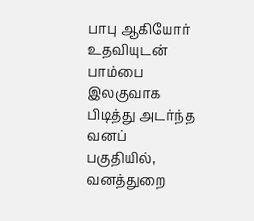பாபு ஆகியோர் உதவியுடன் பாம்பை இலகுவாக பிடித்து அடர்ந்த வனப் பகுதியில், வனத்துறை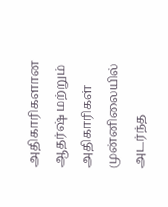அதிகாரிகளான ஆதர்ஷ் மற்றும் அதிகாரிகள் முன்னிலையில் அடர்ந்த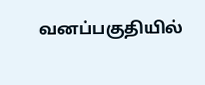வனப்பகுதியில்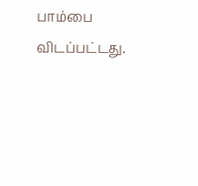பாம்பை விடப்பட்டது.